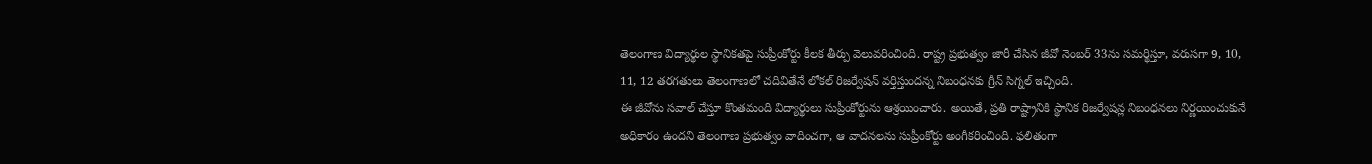తెలంగాణ విద్యార్థుల స్థానికతపై సుప్రీంకోర్టు కీలక తీర్పు వెలువరించింది. రాష్ట్ర ప్రభుత్వం జారీ చేసిన జీవో నెంబర్ 33ను సమర్థిస్తూ, వరుసగా 9, 10, 11, 12 తరగతులు తెలంగాణలో చదివితేనే లోకల్ రిజర్వేషన్ వర్తిస్తుందన్న నిబంధనకు గ్రీన్ సిగ్నల్ ఇచ్చింది.
ఈ జీవోను సవాల్ చేస్తూ కొంతమంది విద్యార్థులు సుప్రీంకోర్టును ఆశ్రయించారు. అయితే, ప్రతి రాష్ట్రానికి స్థానిక రిజర్వేషన్ల నిబంధనలు నిర్ణయించుకునే అధికారం ఉందని తెలంగాణ ప్రభుత్వం వాదించగా, ఆ వాదనలను సుప్రీంకోర్టు అంగీకరించింది. ఫలితంగా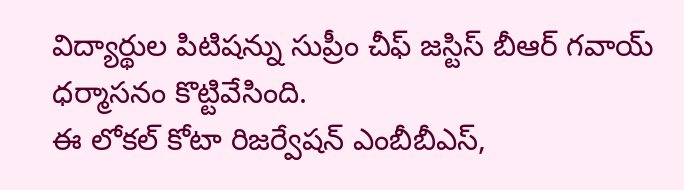విద్యార్థుల పిటిషన్ను సుప్రీం చీఫ్ జస్టిస్ బీఆర్ గవాయ్ ధర్మాసనం కొట్టివేసింది.
ఈ లోకల్ కోటా రిజర్వేషన్ ఎంబీబీఎస్,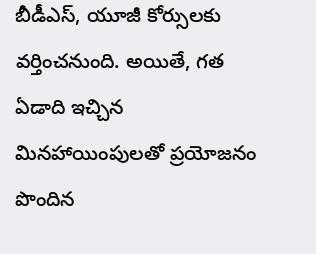బీడీఎస్, యూజీ కోర్సులకు వర్తించనుంది. అయితే, గత ఏడాది ఇచ్చిన మినహాయింపులతో ప్రయోజనం పొందిన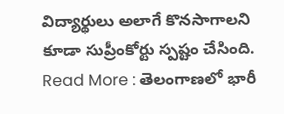విద్యార్థులు అలాగే కొనసాగాలని కూడా సుప్రీంకోర్టు స్పష్టం చేసింది.
Read More : తెలంగాణలో భారీ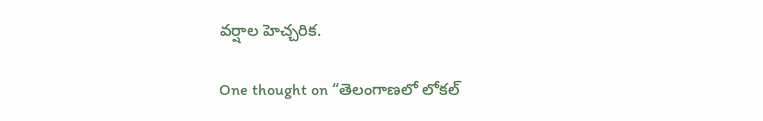వర్షాల హెచ్చరిక.

One thought on “తెలంగాణలో లోకల్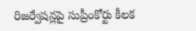రిజర్వేషన్లపై సుప్రీంకోర్టు కీలక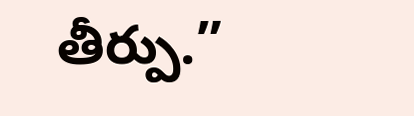తీర్పు.”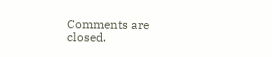Comments are closed.